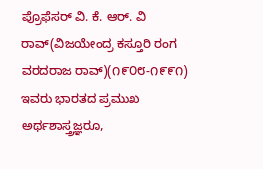ಪ್ರೊಫೆಸರ್ ವಿ. ಕೆ. ಆರ್. ವಿ ರಾವ್(ವಿಜಯೇಂದ್ರ ಕಸ್ತೂರಿ ರಂಗ ವರದರಾಜ ರಾವ್)(೧೯೦೮-೧೯೯೧) ಇವರು ಭಾರತದ ಪ್ರಮುಖ ಅರ್ಥಶಾಸ್ತ್ರಜ್ಞರೂ,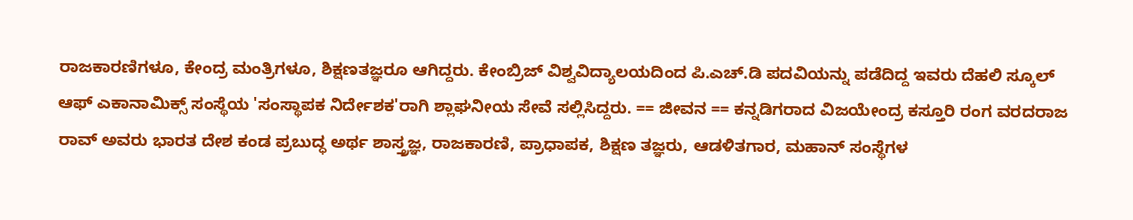ರಾಜಕಾರಣಿಗಳೂ, ಕೇಂದ್ರ ಮಂತ್ರಿಗಳೂ, ಶಿಕ್ಷಣತಜ್ಞರೂ ಆಗಿದ್ದರು. ಕೇಂಬ್ರಿಜ್ ವಿಶ್ವವಿದ್ಯಾಲಯದಿಂದ ಪಿ.ಎಚ್.ಡಿ ಪದವಿಯನ್ನು ಪಡೆದಿದ್ದ ಇವರು ದೆಹಲಿ ಸ್ಕೂಲ್ ಆಫ್ ಎಕಾನಾಮಿಕ್ಸ್ ಸಂಸ್ಥೆಯ 'ಸಂಸ್ಥಾಪಕ ನಿರ್ದೇಶಕ'ರಾಗಿ ಶ್ಲಾಘನೀಯ ಸೇವೆ ಸಲ್ಲಿಸಿದ್ದರು. == ಜೀವನ == ಕನ್ನಡಿಗರಾದ ವಿಜಯೇಂದ್ರ ಕಸ್ತೂರಿ ರಂಗ ವರದರಾಜ ರಾವ್ ಅವರು ಭಾರತ ದೇಶ ಕಂಡ ಪ್ರಬುದ್ಧ ಅರ್ಥ ಶಾಸ್ತ್ರಜ್ಞ, ರಾಜಕಾರಣಿ, ಪ್ರಾಧಾಪಕ, ಶಿಕ್ಷಣ ತಜ್ಞರು, ಆಡಳಿತಗಾರ, ಮಹಾನ್ ಸಂಸ್ಥೆಗಳ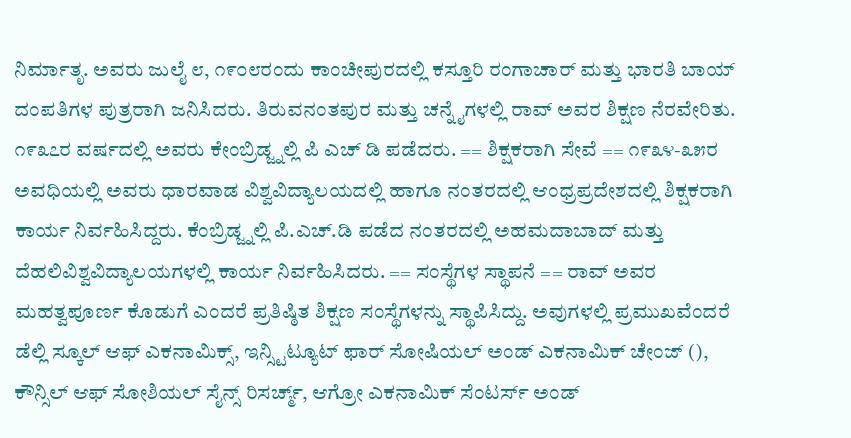ನಿರ್ಮಾತೃ. ಅವರು ಜುಲೈ ೮, ೧೯೦೮ರಂದು ಕಾಂಚೀಪುರದಲ್ಲಿ ಕಸ್ತೂರಿ ರಂಗಾಚಾರ್ ಮತ್ತು ಭಾರತಿ ಬಾಯ್ ದಂಪತಿಗಳ ಪುತ್ರರಾಗಿ ಜನಿಸಿದರು. ತಿರುವನಂತಪುರ ಮತ್ತು ಚನ್ನೈಗಳಲ್ಲಿ ರಾವ್ ಅವರ ಶಿಕ್ಷಣ ನೆರವೇರಿತು. ೧೯೩೭ರ ವರ್ಷದಲ್ಲಿ ಅವರು ಕೇಂಬ್ರಿಡ್ಜ್ನಲ್ಲಿ ಪಿ ಎಚ್ ಡಿ ಪಡೆದರು. == ಶಿಕ್ಷಕರಾಗಿ ಸೇವೆ == ೧೯೩೪-೩೫ರ ಅವಧಿಯಲ್ಲಿ ಅವರು ಧಾರವಾಡ ವಿಶ್ವವಿದ್ಯಾಲಯದಲ್ಲಿ ಹಾಗೂ ನಂತರದಲ್ಲಿ ಆಂಧ್ರಪ್ರದೇಶದಲ್ಲಿ ಶಿಕ್ಷಕರಾಗಿ ಕಾರ್ಯ ನಿರ್ವಹಿಸಿದ್ದರು. ಕೆಂಬ್ರಿಡ್ಜ್ನಲ್ಲಿ ಪಿ.ಎಚ್.ಡಿ ಪಡೆದ ನಂತರದಲ್ಲಿ ಅಹಮದಾಬಾದ್ ಮತ್ತು ದೆಹಲಿವಿಶ್ವವಿದ್ಯಾಲಯಗಳಲ್ಲಿ ಕಾರ್ಯ ನಿರ್ವಹಿಸಿದರು. == ಸಂಸ್ಥೆಗಳ ಸ್ಥಾಪನೆ == ರಾವ್ ಅವರ ಮಹತ್ವಪೂರ್ಣ ಕೊಡುಗೆ ಎಂದರೆ ಪ್ರತಿಷ್ಠಿತ ಶಿಕ್ಷಣ ಸಂಸ್ಥೆಗಳನ್ನು ಸ್ಥಾಪಿಸಿದ್ದು. ಅವುಗಳಲ್ಲಿ ಪ್ರಮುಖವೆಂದರೆ ಡೆಲ್ಲಿ ಸ್ಕೂಲ್ ಆಫ್ ಎಕನಾಮಿಕ್ಸ್, ಇನ್ಸ್ಟಿಟ್ಯೂಟ್ ಫಾರ್ ಸೋಷಿಯಲ್ ಅಂಡ್ ಎಕನಾಮಿಕ್ ಚೇಂಜ್ (), ಕೌನ್ಸಿಲ್ ಆಫ್ ಸೋಶಿಯಲ್ ಸೈನ್ಸ್ ರಿಸರ್ಚ್ಮ್, ಆಗ್ರೋ ಎಕನಾಮಿಕ್ ಸೆಂಟರ್ಸ್ ಅಂಡ್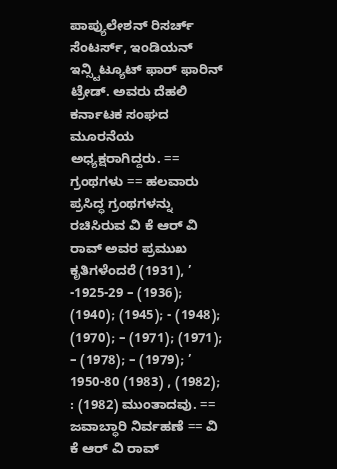ಪಾಪ್ಯುಲೇಶನ್ ರಿಸರ್ಚ್ ಸೆಂಟರ್ಸ್, ಇಂಡಿಯನ್ ಇನ್ಸ್ಟಿಟ್ಯೂಟ್ ಫಾರ್ ಫಾರಿನ್ ಟ್ರೇಡ್. ಅವರು ದೆಹಲಿ ಕರ್ನಾಟಕ ಸಂಘದ ಮೂರನೆಯ ಅಧ್ಯಕ್ಷರಾಗಿದ್ದರು. == ಗ್ರಂಥಗಳು == ಹಲವಾರು ಪ್ರಸಿದ್ಧ ಗ್ರಂಥಗಳನ್ನು ರಚಿಸಿರುವ ವಿ ಕೆ ಆರ್ ವಿ ರಾವ್ ಅವರ ಪ್ರಮುಖ ಕೃತಿಗಳೆಂದರೆ (1931), ’ -1925-29 – (1936); (1940); (1945); - (1948); (1970); – (1971); (1971); – (1978); – (1979); ’ 1950-80 (1983) , (1982); : (1982) ಮುಂತಾದವು. == ಜವಾಬ್ಧಾರಿ ನಿರ್ವಹಣೆ == ವಿ ಕೆ ಆರ್ ವಿ ರಾವ್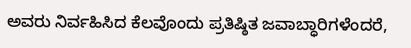ಅವರು ನಿರ್ವಹಿಸಿದ ಕೆಲವೊಂದು ಪ್ರತಿಷ್ಠಿತ ಜವಾಬ್ಧಾರಿಗಳೆಂದರೆ,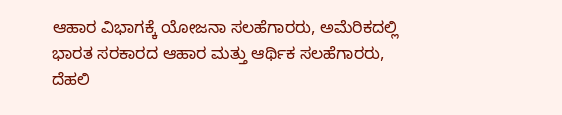ಆಹಾರ ವಿಭಾಗಕ್ಕೆ ಯೋಜನಾ ಸಲಹೆಗಾರರು, ಅಮೆರಿಕದಲ್ಲಿ ಭಾರತ ಸರಕಾರದ ಆಹಾರ ಮತ್ತು ಆರ್ಥಿಕ ಸಲಹೆಗಾರರು, ದೆಹಲಿ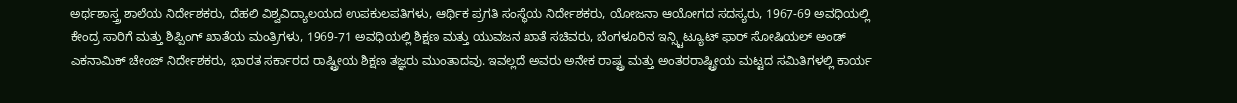ಅರ್ಥಶಾಸ್ತ್ರ ಶಾಲೆಯ ನಿರ್ದೇಶಕರು, ದೆಹಲಿ ವಿಶ್ವವಿದ್ಯಾಲಯದ ಉಪಕುಲಪತಿಗಳು, ಆರ್ಥಿಕ ಪ್ರಗತಿ ಸಂಸ್ಥೆಯ ನಿರ್ದೇಶಕರು, ಯೋಜನಾ ಆಯೋಗದ ಸದಸ್ಯರು, 1967-69 ಅವಧಿಯಲ್ಲಿ ಕೇಂದ್ರ ಸಾರಿಗೆ ಮತ್ತು ಶಿಪ್ಪಿಂಗ್ ಖಾತೆಯ ಮಂತ್ರಿಗಳು, 1969-71 ಅವಧಿಯಲ್ಲಿ ಶಿಕ್ಷಣ ಮತ್ತು ಯುವಜನ ಖಾತೆ ಸಚಿವರು, ಬೆಂಗಳೂರಿನ ಇನ್ಸ್ಟಿಟ್ಯೂಟ್ ಫಾರ್ ಸೋಷಿಯಲ್ ಅಂಡ್ ಎಕನಾಮಿಕ್ ಚೇಂಜ್ ನಿರ್ದೇಶಕರು, ಭಾರತ ಸರ್ಕಾರದ ರಾಷ್ಟ್ರೀಯ ಶಿಕ್ಷಣ ತಜ್ಞರು ಮುಂತಾದವು. ಇವಲ್ಲದೆ ಅವರು ಅನೇಕ ರಾಷ್ಟ್ರ ಮತ್ತು ಅಂತರರಾಷ್ಟ್ರೀಯ ಮಟ್ಟದ ಸಮಿತಿಗಳಲ್ಲಿ ಕಾರ್ಯ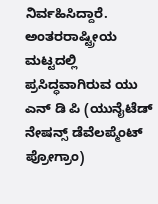ನಿರ್ವಹಿಸಿದ್ದಾರೆ. ಅಂತರರಾಷ್ಟ್ರೀಯ ಮಟ್ಟದಲ್ಲಿ ಪ್ರಸಿದ್ಧವಾಗಿರುವ ಯು ಎನ್ ಡಿ ಪಿ (ಯುನೈಟೆಡ್ ನೇಷನ್ಸ್ ಡೆವೆಲಪ್ಮೆಂಟ್ ಪ್ರೋಗ್ರಾಂ)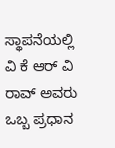ಸ್ಥಾಪನೆಯಲ್ಲಿ ವಿ ಕೆ ಆರ್ ವಿ ರಾವ್ ಅವರು ಒಬ್ಬ ಪ್ರಧಾನ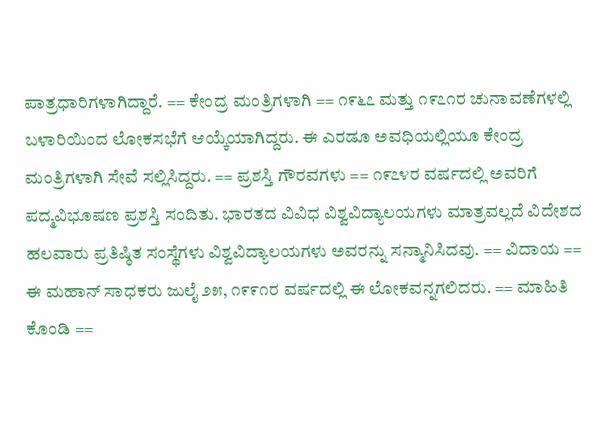ಪಾತ್ರಧಾರಿಗಳಾಗಿದ್ದಾರೆ. == ಕೇಂದ್ರ ಮಂತ್ರಿಗಳಾಗಿ == ೧೯೬೭ ಮತ್ತು ೧೯೭೧ರ ಚುನಾವಣೆಗಳಲ್ಲಿ ಬಳಾರಿಯಿಂದ ಲೋಕಸಭೆಗೆ ಆಯ್ಕೆಯಾಗಿದ್ದರು. ಈ ಎರಡೂ ಅವಧಿಯಲ್ಲಿಯೂ ಕೇಂದ್ರ ಮಂತ್ರಿಗಳಾಗಿ ಸೇವೆ ಸಲ್ಲಿಸಿದ್ದರು. == ಪ್ರಶಸ್ತಿ ಗೌರವಗಳು == ೧೯೭೪ರ ವರ್ಷದಲ್ಲಿ ಅವರಿಗೆ ಪದ್ಮವಿಭೂಷಣ ಪ್ರಶಸ್ತಿ ಸಂದಿತು. ಭಾರತದ ವಿವಿಧ ವಿಶ್ವವಿದ್ಯಾಲಯಗಳು ಮಾತ್ರವಲ್ಲದೆ ವಿದೇಶದ ಹಲವಾರು ಪ್ರತಿಷ್ಠಿತ ಸಂಸ್ಥೆಗಳು ವಿಶ್ವವಿದ್ಯಾಲಯಗಳು ಅವರನ್ನು ಸನ್ಮಾನಿಸಿದವು. == ವಿದಾಯ == ಈ ಮಹಾನ್ ಸಾಧಕರು ಜುಲೈ ೨೫, ೧೯೯೧ರ ವರ್ಷದಲ್ಲಿ ಈ ಲೋಕವನ್ನಗಲಿದರು. == ಮಾಹಿತಿ ಕೊಂಡಿ ==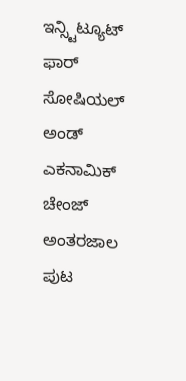ಇನ್ಸ್ಟಿಟ್ಯೂಟ್ ಫಾರ್ ಸೋಷಿಯಲ್ ಅಂಡ್ ಎಕನಾಮಿಕ್ ಚೇಂಜ್ ಅಂತರಜಾಲ ಪುಟ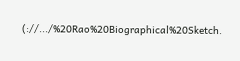(://.../%20Rao%20Biographical%20Sketch.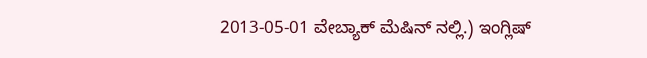2013-05-01 ವೇಬ್ಯಾಕ್ ಮೆಷಿನ್ ನಲ್ಲಿ.) ಇಂಗ್ಲಿಷ್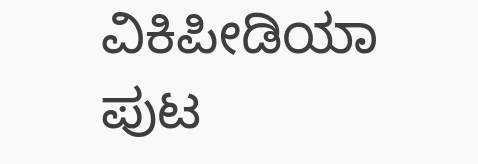ವಿಕಿಪೀಡಿಯಾ ಪುಟ